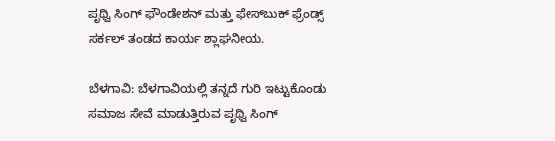ಪೃಥ್ವಿ ಸಿಂಗ್ ಫೌಂಡೇಶನ್ ಮತ್ತು ಫೇಸ್‌ಬುಕ್ ಫ್ರೆಂಡ್ಸ್ ಸರ್ಕಲ್ ತಂಡದ ಕಾರ್ಯ ಶ್ಲಾಘನೀಯ.

ಬೆಳಗಾವಿ: ಬೆಳಗಾವಿಯಲ್ಲಿ ತನ್ನದೆ ಗುರಿ ಇಟ್ಟುಕೊಂಡು ಸಮಾಜ ಸೇವೆ ಮಾಡುತ್ತಿರುವ ಪೃಥ್ವಿ ಸಿಂಗ್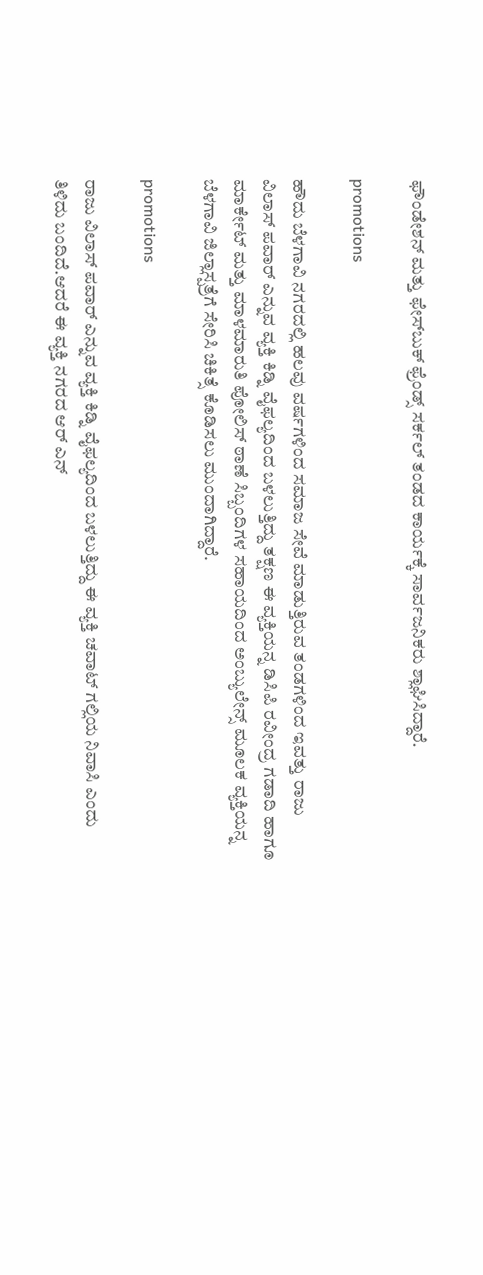ಫೌಂಡೇಶನ್ ಮತ್ತು ಫೇಸ್‌ಬುಕ್ ಫ್ರೆಂಡ್ಸ್ ಸರ್ಕಲ್ ತಂಡದ ಕಾರ್ಯಕ್ಕೆ ಸಾರ್ವಜನಿಕರು ಶ್ಲಾಘಿಸಿದ್ದಾರೆ.

promotions

ಹೌದು ಬೆಳಗಾವಿ ನಗರದಲ್ಲಿ ಹಲವು ವರ್ಷಗಳಿಂದ ಸಮಾಜ ಸೇವೆ ಮಾಡುತ್ತಿರುವ ತಂಡಗಳಿಂದ ಇವತ್ತು ರಾಜು ವಿಲಾಸ್ ಪವಾರ್ ಎನ್ನುವ ವ್ಯಕ್ತಿ ಕಿಡ್ನಿ ವೈಫಲ್ಯದಿಂದ ಬಳಲುತ್ತಿದ್ದು ತಕ್ಷಣ ಈ ವ್ಯಕ್ತಿಯನ್ನ ಡಿಸಿಪಿ ರವೀಂದ್ರ ಗಡಾದಿ ಹಾಗೂ ಮಾರ್ಕೇಟ್ ಮತ್ತು ಮಾಳಮಾರುತಿ‌ ಪೋಲಿಸ್ ಠಾಣೆ ಸಿಬ್ಬಂದಿಗಳ‌ ಸಹಾಯದಿಂದ ಅಂಬ್ಯುಲೇನ್ಸ್ ಮೂಲಕ ವ್ಯಕ್ತಿಯನ್ನ ಬೆಳಗಾವಿ ಜಿಲ್ಲಾಸ್ಪತ್ರೆಗೆ ಸೇರಿಸಿ ಚಿಕಿತ್ಸೆ ಕೊಡಿಸಲು ಮುಂದಾಗಿದ್ದಾರೆ.

promotions

ರಾಜು ವಿಲಾಸ್ ಪವಾರ್ ಎನ್ನುವ ವ್ಯಕ್ತಿ ಕಿಡ್ನಿ ವೈಫಲ್ಯದಿಂದ ಬಳಲುತ್ತಿದ್ದು ಈ ವ್ಯಕ್ತಿ ಚವಾಟ್ ಗಲ್ಲಿಯ ನಿವಾಸಿ ಎಂದು ತಿಳಿದು ಬಂದಿದೆ.ಆದರೆ ಈ ವ್ಯಕ್ತಿ ನಗರದ ಆರ್ ಎನ್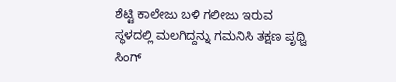ಶೆಟ್ಟಿ ಕಾಲೇಜು ಬಳಿ ಗಲೀಜು ಇರುವ ಸ್ಥಳದಲ್ಲಿ ಮಲಗಿದ್ದನ್ನು ಗಮನಿಸಿ ತಕ್ಷಣ ಪೃಥ್ವಿ ಸಿಂಗ್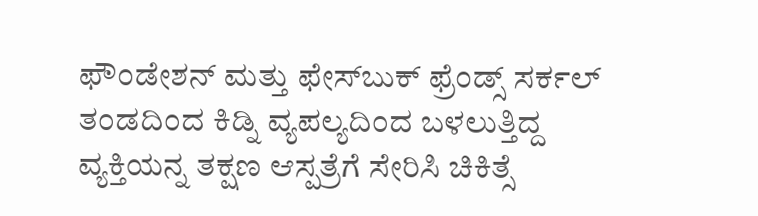ಫೌಂಡೇಶನ್ ಮತ್ತು ಫೇಸ್‌ಬುಕ್ ಫ್ರೆಂಡ್ಸ್ ಸರ್ಕಲ್ ತಂಡದಿಂದ ಕಿಡ್ನಿ ವ್ಯಪಲ್ಯದಿಂದ ಬಳಲುತ್ತಿದ್ದ ವ್ಯಕ್ತಿಯನ್ನ ತಕ್ಷಣ ಆಸ್ಪತ್ರೆಗೆ ಸೇರಿಸಿ ಚಿಕಿತ್ಸೆ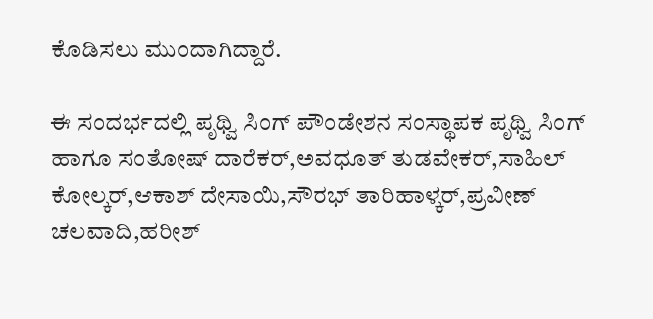ಕೊಡಿಸಲು ಮುಂದಾಗಿದ್ದಾರೆ.

ಈ ಸಂದರ್ಭದಲ್ಲಿ ಪೃಥ್ವಿ ಸಿಂಗ್ ಪೌಂಡೇಶನ ಸಂಸ್ಥಾಪಕ ಪೃಥ್ವಿ ಸಿಂಗ್ ಹಾಗೂ ಸಂತೋಷ್ ದಾರೆಕರ್,ಅವಧೂತ್ ತುಡವೇಕರ್,ಸಾಹಿಲ್ ಕೋಲ್ಕರ್,ಆಕಾಶ್ ದೇಸಾಯಿ,ಸೌರಭ್ ತಾರಿಹಾಳ್ಕರ್,ಪ್ರವೀಣ್ ಚಲವಾದಿ,ಹರೀಶ್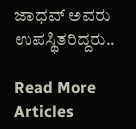ಜಾಧವ್ ಅವರು ಉಪಸ್ಥಿತರಿದ್ದರು..

Read More Articles